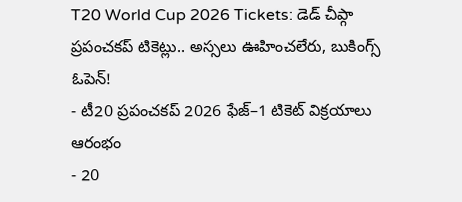T20 World Cup 2026 Tickets: డెడ్ చీప్గా ప్రపంచకప్ టికెట్లు.. అస్సలు ఊహించలేరు, బుకింగ్స్ ఓపెన్!
- టీ20 ప్రపంచకప్ 2026 ఫేజ్–1 టికెట్ విక్రయాలు ఆరంభం
- 20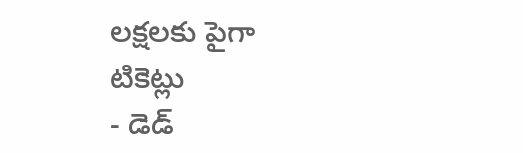లక్షలకు పైగా టికెట్లు
- డెడ్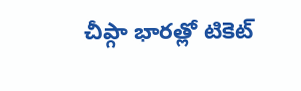చీప్గా భారత్లో టికెట్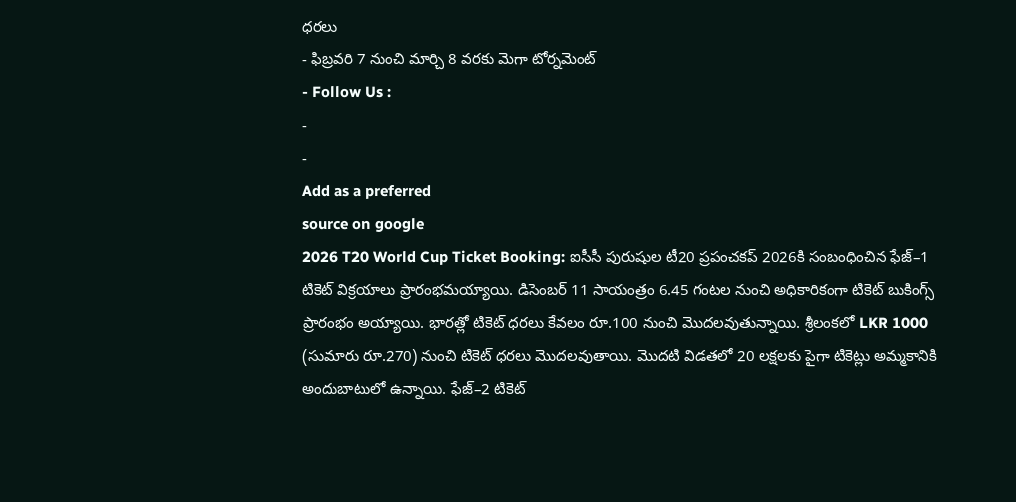ధరలు
- ఫిబ్రవరి 7 నుంచి మార్చి 8 వరకు మెగా టోర్నమెంట్
- Follow Us :
-
-
Add as a preferred
source on google
2026 T20 World Cup Ticket Booking: ఐసీసీ పురుషుల టీ20 ప్రపంచకప్ 2026కి సంబంధించిన ఫేజ్–1 టికెట్ విక్రయాలు ప్రారంభమయ్యాయి. డిసెంబర్ 11 సాయంత్రం 6.45 గంటల నుంచి అధికారికంగా టికెట్ బుకింగ్స్ ప్రారంభం అయ్యాయి. భారత్లో టికెట్ ధరలు కేవలం రూ.100 నుంచి మొదలవుతున్నాయి. శ్రీలంకలో LKR 1000 (సుమారు రూ.270) నుంచి టికెట్ ధరలు మొదలవుతాయి. మొదటి విడతలో 20 లక్షలకు పైగా టికెట్లు అమ్మకానికి అందుబాటులో ఉన్నాయి. ఫేజ్–2 టికెట్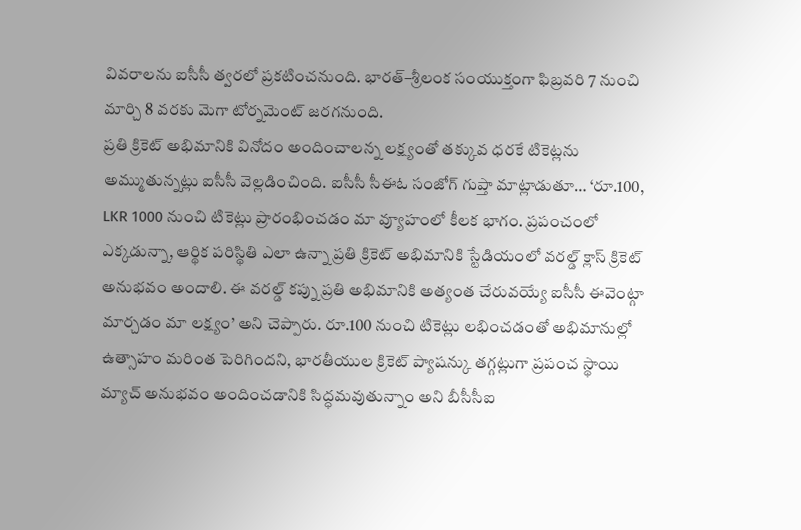వివరాలను ఐసీసీ త్వరలో ప్రకటించనుంది. భారత్–శ్రీలంక సంయుక్తంగా ఫిబ్రవరి 7 నుంచి మార్చి 8 వరకు మెగా టోర్నమెంట్ జరగనుంది.
ప్రతి క్రికెట్ అభిమానికి వినోదం అందించాలన్న లక్ష్యంతో తక్కువ ధరకే టికెట్లను అమ్ముతున్నట్లు ఐసీసీ వెల్లడించింది. ఐసీసీ సీఈఓ సంజోగ్ గుప్తా మాట్లాడుతూ… ‘రూ.100, LKR 1000 నుంచి టికెట్లు ప్రారంభించడం మా వ్యూహంలో కీలక భాగం. ప్రపంచంలో ఎక్కడున్నా, ఆర్థిక పరిస్థితి ఎలా ఉన్నా ప్రతి క్రికెట్ అభిమానికి స్టేడియంలో వరల్డ్ క్లాస్ క్రికెట్ అనుభవం అందాలి. ఈ వరల్డ్ కప్ను ప్రతి అభిమానికి అత్యంత చేరువయ్యే ఐసీసీ ఈవెంట్గా మార్చడం మా లక్ష్యం’ అని చెప్పారు. రూ.100 నుంచి టికెట్లు లభించడంతో అభిమానుల్లో ఉత్సాహం మరింత పెరిగిందని, భారతీయుల క్రికెట్ ప్యాషన్కు తగ్గట్లుగా ప్రపంచ స్థాయి మ్యాచ్ అనుభవం అందించడానికి సిద్ధమవుతున్నాం అని బీసీసీఐ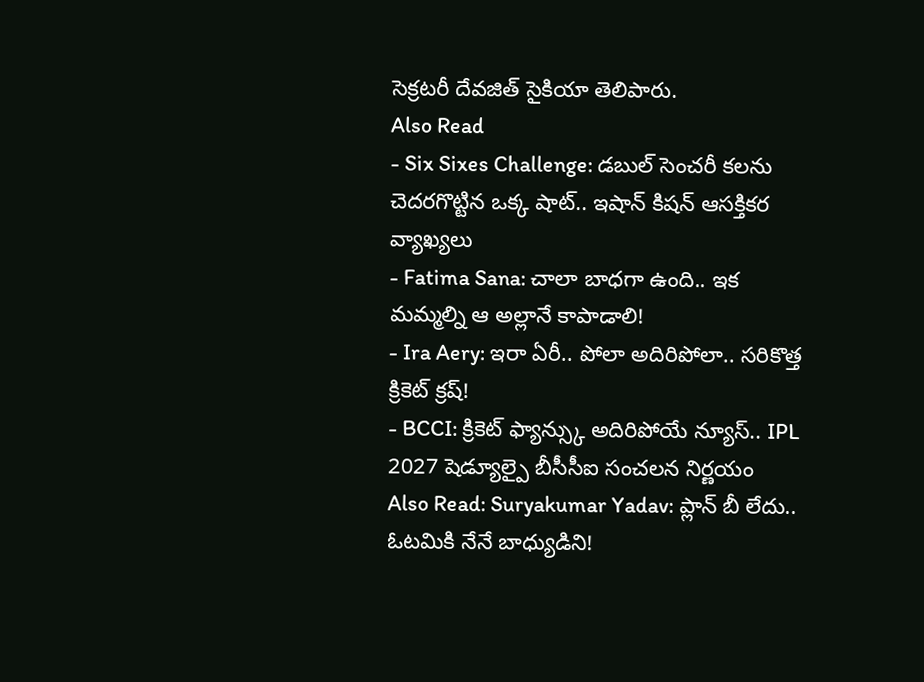సెక్రటరీ దేవజిత్ సైకియా తెలిపారు.
Also Read
- Six Sixes Challenge: డబుల్ సెంచరీ కలను చెదరగొట్టిన ఒక్క షాట్.. ఇషాన్ కిషన్ ఆసక్తికర వ్యాఖ్యలు
- Fatima Sana: చాలా బాధగా ఉంది.. ఇక మమ్మల్ని ఆ అల్లానే కాపాడాలి!
- Ira Aery: ఇరా ఏరీ.. పోలా అదిరిపోలా.. సరికొత్త క్రికెట్ క్రష్!
- BCCI: క్రికెట్ ఫ్యాన్స్కు అదిరిపోయే న్యూస్.. IPL 2027 షెడ్యూల్పై బీసీసీఐ సంచలన నిర్ణయం
Also Read: Suryakumar Yadav: ప్లాన్ బీ లేదు.. ఓటమికి నేనే బాధ్యుడిని!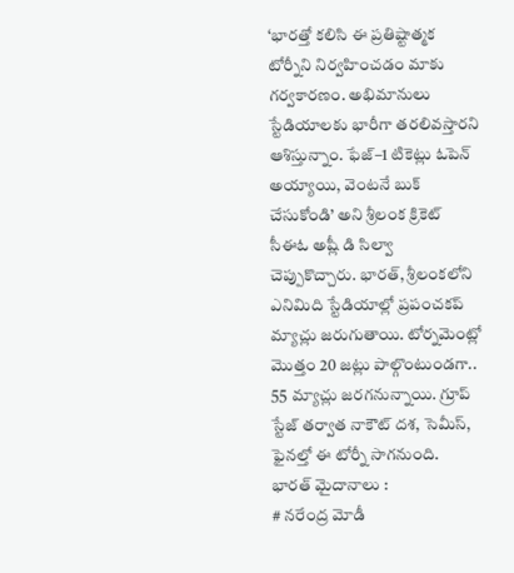‘భారత్తో కలిసి ఈ ప్రతిష్టాత్మక టోర్నీని నిర్వహించడం మాకు గర్వకారణం. అభిమానులు స్టేడియాలకు భారీగా తరలివస్తారని ఆశిస్తున్నాం. ఫేజ్–1 టికెట్లు ఓపెన్ అయ్యాయి, వెంటనే బుక్ చేసుకోండి’ అని శ్రీలంక క్రికెట్ సీఈఓ అష్లీ డి సిల్వా చెప్పుకొచ్చారు. భారత్, శ్రీలంకలోని ఎనిమిది స్టేడియాల్లో ప్రపంచకప్ మ్యాచ్లు జరుగుతాయి. టోర్నమెంట్లో మొత్తం 20 జట్లు పాల్గొంటుండగా.. 55 మ్యాచ్లు జరగనున్నాయి. గ్రూప్ స్టేజ్ తర్వాత నాకౌట్ దశ, సెమీస్, ఫైనల్తో ఈ టోర్నీ సాగనుంది.
భారత్ మైదానాలు :
# నరేంద్ర మోడీ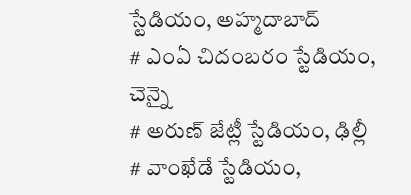స్టేడియం, అహ్మదాబాద్
# ఎంఏ చిదంబరం స్టేడియం, చెన్నై
# అరుణ్ జేట్లీ స్టేడియం, ఢిల్లీ
# వాంఖేడే స్టేడియం,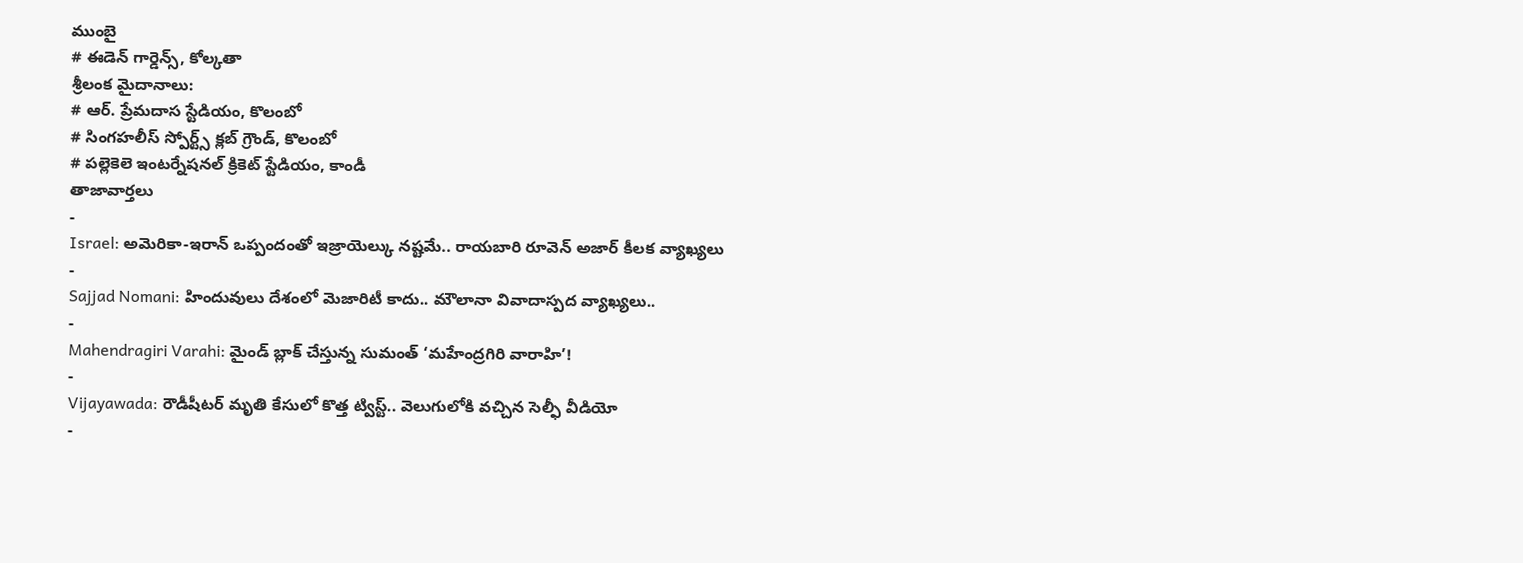ముంబై
# ఈడెన్ గార్డెన్స్, కోల్కతా
శ్రీలంక మైదానాలు:
# ఆర్. ప్రేమదాస స్టేడియం, కొలంబో
# సింగహలీస్ స్పోర్ట్స్ క్లబ్ గ్రౌండ్, కొలంబో
# పల్లెకెలె ఇంటర్నేషనల్ క్రికెట్ స్టేడియం, కాండీ
తాజావార్తలు
-
Israel: అమెరికా-ఇరాన్ ఒప్పందంతో ఇజ్రాయెల్కు నష్టమే.. రాయబారి రూవెన్ అజార్ కీలక వ్యాఖ్యలు
-
Sajjad Nomani: హిందువులు దేశంలో మెజారిటీ కాదు.. మౌలానా వివాదాస్పద వ్యాఖ్యలు..
-
Mahendragiri Varahi: మైండ్ బ్లాక్ చేస్తున్న సుమంత్ ‘మహేంద్రగిరి వారాహి’!
-
Vijayawada: రౌడీషీటర్ మృతి కేసులో కొత్త ట్విస్ట్.. వెలుగులోకి వచ్చిన సెల్ఫీ వీడియో
-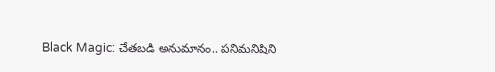Black Magic: చేతబడి అనుమానం.. పనిమనిషిని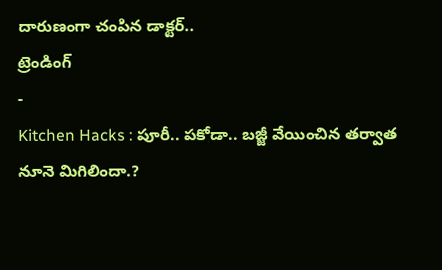దారుణంగా చంపిన డాక్టర్..
ట్రెండింగ్
-
Kitchen Hacks : పూరీ.. పకోడా.. బజ్జీ వేయించిన తర్వాత నూనె మిగిలిందా.?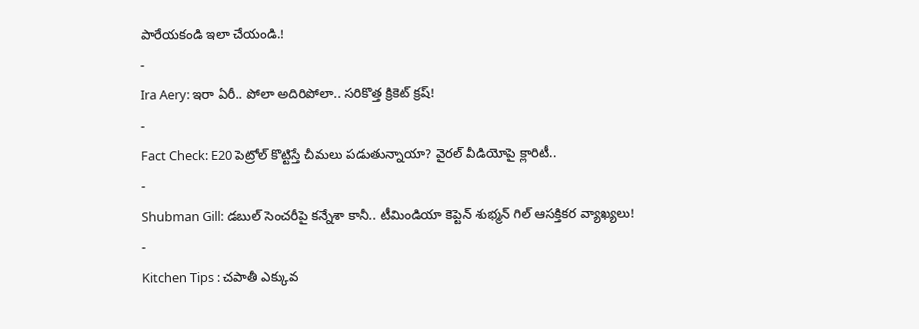పారేయకండి ఇలా చేయండి.!
-
Ira Aery: ఇరా ఏరీ.. పోలా అదిరిపోలా.. సరికొత్త క్రికెట్ క్రష్!
-
Fact Check: E20 పెట్రోల్ కొట్టిస్తే చీమలు పడుతున్నాయా? వైరల్ వీడియోపై క్లారిటీ..
-
Shubman Gill: డబుల్ సెంచరీపై కన్నేశా కానీ.. టీమిండియా కెప్టెన్ శుభ్మన్ గిల్ ఆసక్తికర వ్యాఖ్యలు!
-
Kitchen Tips : చపాతీ ఎక్కువ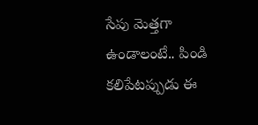సేపు మెత్తగా ఉండాలంటే.. పిండి కలిపేటప్పుడు ఈ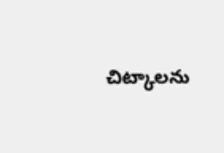చిట్కాలను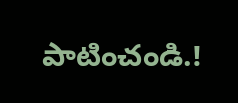పాటించండి.!